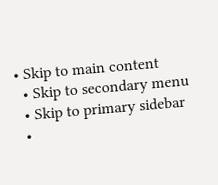• Skip to main content
  • Skip to secondary menu
  • Skip to primary sidebar
  •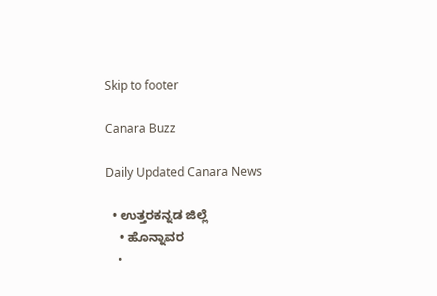Skip to footer

Canara Buzz

Daily Updated Canara News

  • ಉತ್ತರಕನ್ನಡ ಜಿಲ್ಲೆ
    • ಹೊನ್ನಾವರ
    •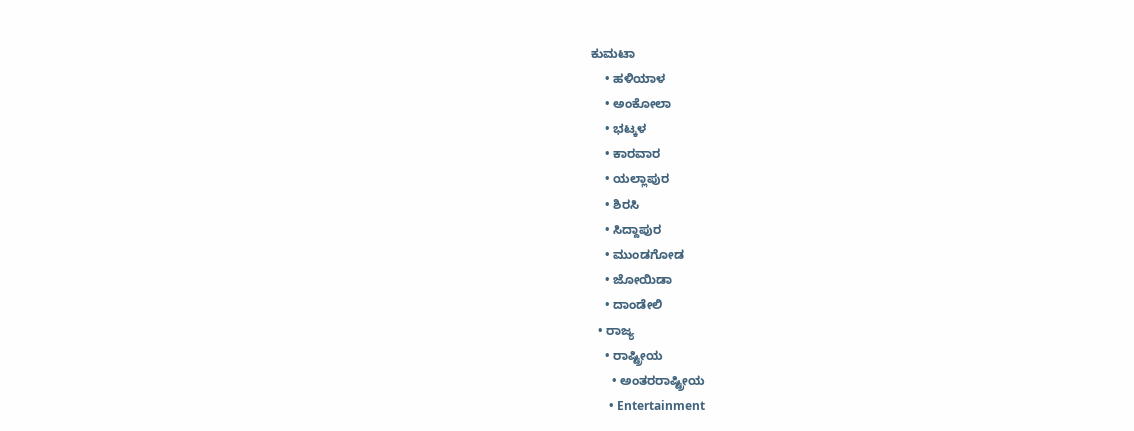ಕುಮಟಾ
    • ಹಳಿಯಾಳ
    • ಅಂಕೋಲಾ
    • ಭಟ್ಕಳ
    • ಕಾರವಾರ
    • ಯಲ್ಲಾಪುರ
    • ಶಿರಸಿ
    • ಸಿದ್ದಾಪುರ
    • ಮುಂಡಗೋಡ
    • ಜೋಯಿಡಾ
    • ದಾಂಡೇಲಿ
  • ರಾಜ್ಯ
    • ರಾಷ್ಟ್ರೀಯ
      • ಅಂತರರಾಷ್ಟ್ರೀಯ
      • Entertainment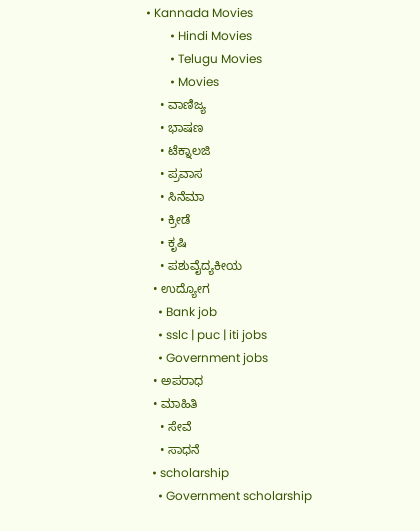• Kannada Movies
        • Hindi Movies
        • Telugu Movies
        • Movies
    • ವಾಣಿಜ್ಯ
    • ಭಾಷಣ
    • ಟೆಕ್ನಾಲಜಿ
    • ಪ್ರವಾಸ
    • ಸಿನೆಮಾ
    • ಕ್ರೀಡೆ
    • ಕೃಷಿ
    • ಪಶುವೈದ್ಯಕೀಯ
  • ಉದ್ಯೋಗ
    • Bank job
    • sslc | puc | iti jobs
    • Government jobs
  • ಅಪರಾಧ
  • ಮಾಹಿತಿ
    • ಸೇವೆ
    • ಸಾಧನೆ
  • scholarship
    • Government scholarship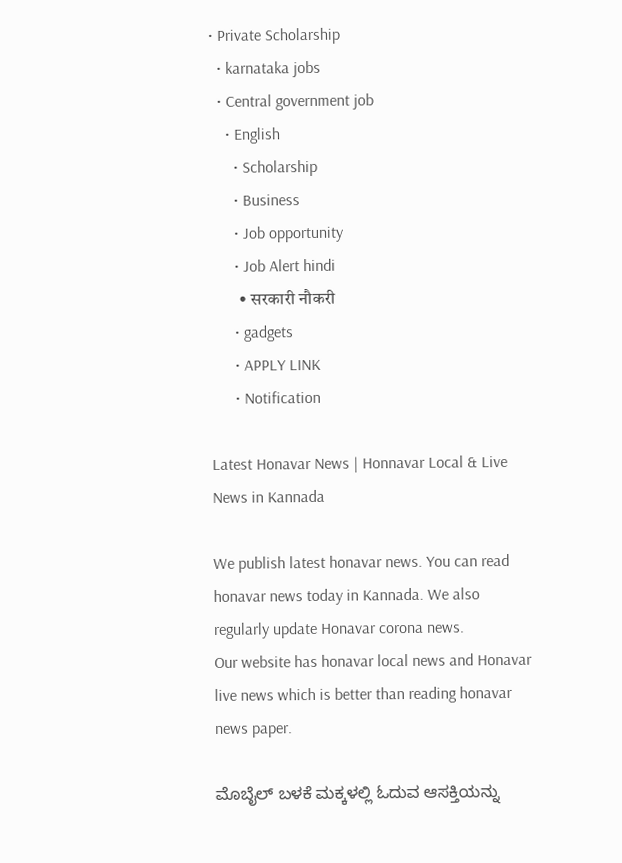• Private Scholarship
  • karnataka jobs
  • Central government job
    • English
      • Scholarship
      • Business
      • Job opportunity
      • Job Alert hindi
        • सरकारी नौकरी
      • gadgets
      • APPLY LINK
      • Notification

Latest Honavar News | Honnavar Local & Live News in Kannada

We publish latest honavar news. You can read honavar news today in Kannada. We also regularly update Honavar corona news.
Our website has honavar local news and Honavar live news which is better than reading honavar news paper.

ಮೊಬೈಲ್ ಬಳಕೆ ಮಕ್ಕಳಲ್ಲಿ ಓದುವ ಆಸಕ್ತಿಯನ್ನು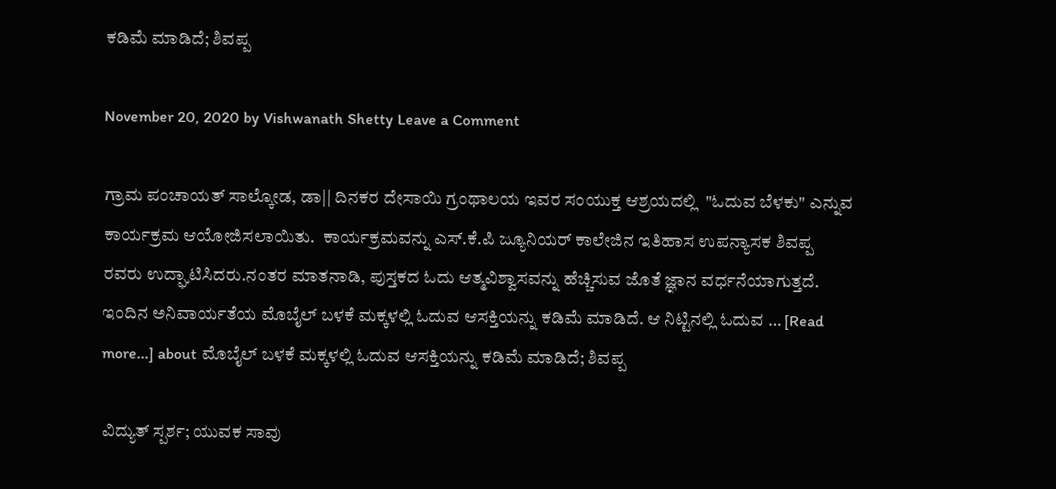ಕಡಿಮೆ ಮಾಡಿದೆ; ಶಿವಪ್ಪ

November 20, 2020 by Vishwanath Shetty Leave a Comment

ಗ್ರಾಮ ಪಂಚಾಯತ್ ಸಾಲ್ಕೋಡ, ಡಾ|| ದಿನಕರ ದೇಸಾಯಿ ಗ್ರಂಥಾಲಯ ಇವರ ಸಂಯುಕ್ತ ಆಶ್ರಯದಲ್ಲಿ  "ಓದುವ ಬೆಳಕು" ಎನ್ನುವ ಕಾರ್ಯಕ್ರಮ ಆಯೋಜಿಸಲಾಯಿತು.  ಕಾರ್ಯಕ್ರಮವನ್ನು ಎಸ್.ಕೆ.ಪಿ ಜ್ಯೂನಿಯರ್ ಕಾಲೇಜಿನ ಇತಿಹಾಸ ಉಪನ್ಯಾಸಕ ಶಿವಪ್ಪ ರವರು ಉದ್ಘಾಟಿಸಿದರು.ನಂತರ ಮಾತನಾಡಿ, ಪುಸ್ತಕದ ಓದು ಆತ್ಮವಿಶ್ವಾಸವನ್ನು ಹೆಚ್ಚಿಸುವ ಜೊತೆ ಜ್ಞಾನ ವರ್ಧನೆಯಾಗುತ್ತದೆ. ಇಂದಿನ ಅನಿವಾರ್ಯತೆಯ ಮೊಬೈಲ್ ಬಳಕೆ ಮಕ್ಕಳಲ್ಲಿ ಓದುವ ಆಸಕ್ತಿಯನ್ನು ಕಡಿಮೆ ಮಾಡಿದೆ. ಆ ನಿಟ್ಟಿನಲ್ಲಿ ಓದುವ … [Read more...] about ಮೊಬೈಲ್ ಬಳಕೆ ಮಕ್ಕಳಲ್ಲಿ ಓದುವ ಆಸಕ್ತಿಯನ್ನು ಕಡಿಮೆ ಮಾಡಿದೆ; ಶಿವಪ್ಪ

ವಿದ್ಯುತ್ ಸ್ಪರ್ಶ; ಯುವಕ ಸಾವು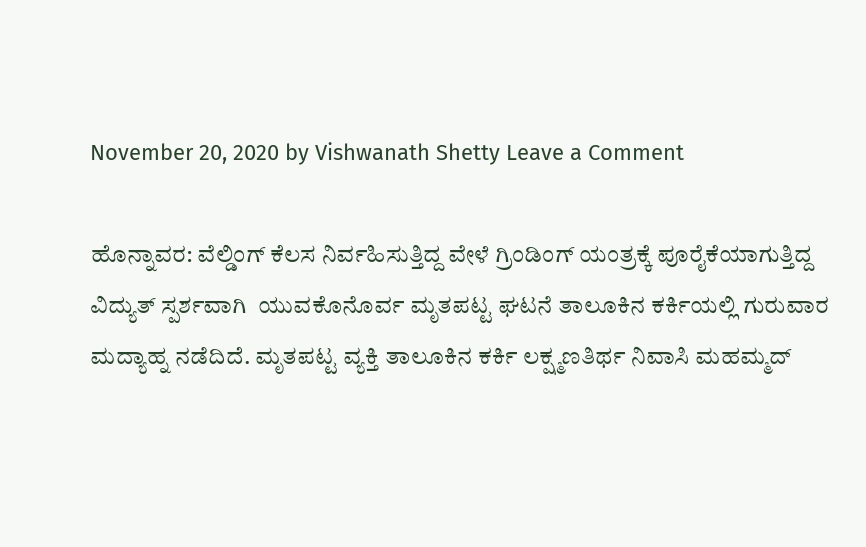November 20, 2020 by Vishwanath Shetty Leave a Comment

ಹೊನ್ನಾವರ: ವೆಲ್ಡಿಂಗ್ ಕೆಲಸ ನಿರ್ವಹಿಸುತ್ತಿದ್ದ ವೇಳೆ ಗ್ರಿಂಡಿಂಗ್ ಯಂತ್ರಕ್ಕೆ ಪೂರೈಕೆಯಾಗುತ್ತಿದ್ದ ವಿದ್ಯುತ್ ಸ್ಪರ್ಶವಾಗಿ  ಯುವಕೊನೊರ್ವ ಮೃತಪಟ್ಟ ಘಟನೆ ತಾಲೂಕಿನ ಕರ್ಕಿಯಲ್ಲಿ ಗುರುವಾರ ಮದ್ಯಾಹ್ನ ನಡೆದಿದೆ. ಮೃತಪಟ್ಟ ವ್ಯಕ್ತಿ ತಾಲೂಕಿನ ಕರ್ಕಿ ಲಕ್ಷ್ಮಣತಿರ್ಥ ನಿವಾಸಿ ಮಹಮ್ಮದ್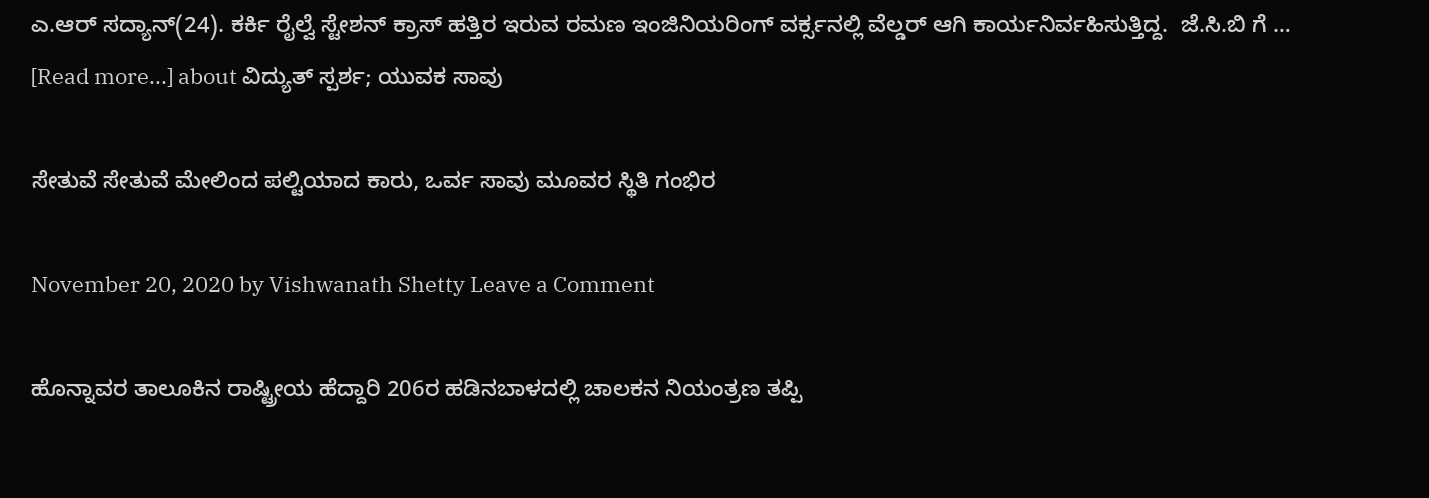ಎ.ಆರ್ ಸದ್ಯಾನ್(24). ಕರ್ಕಿ ರೈಲ್ವೆ ಸ್ಟೇಶನ್ ಕ್ರಾಸ್ ಹತ್ತಿರ ಇರುವ ರಮಣ ಇಂಜಿನಿಯರಿಂಗ್ ವರ್ಕ್ಸನಲ್ಲಿ ವೆಲ್ಡರ್ ಆಗಿ ಕಾರ್ಯನಿರ್ವಹಿಸುತ್ತಿದ್ದ.  ಜೆ.ಸಿ.ಬಿ ಗೆ … [Read more...] about ವಿದ್ಯುತ್ ಸ್ಪರ್ಶ; ಯುವಕ ಸಾವು

ಸೇತುವೆ ಸೇತುವೆ ಮೇಲಿಂದ ಪಲ್ಟಿಯಾದ ಕಾರು, ಒರ್ವ ಸಾವು ಮೂವರ ಸ್ಥಿತಿ ಗಂಭಿರ

November 20, 2020 by Vishwanath Shetty Leave a Comment

ಹೊನ್ನಾವರ ತಾಲೂಕಿನ ರಾಷ್ಟ್ರೀಯ ಹೆದ್ದಾರಿ 206ರ ಹಡಿನಬಾಳದಲ್ಲಿ ಚಾಲಕನ ನಿಯಂತ್ರಣ ತಪ್ಪಿ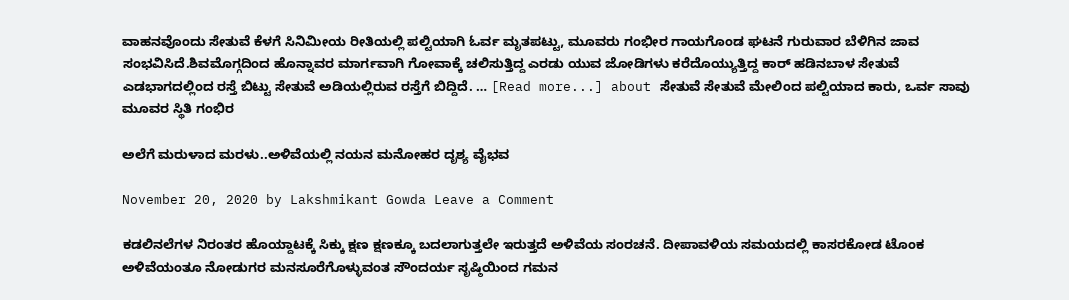ವಾಹನವೊಂದು ಸೇತುವೆ ಕೆಳಗೆ ಸಿನಿಮೀಯ ರೀತಿಯಲ್ಲಿ ಪಲ್ಟಿಯಾಗಿ ಓರ್ವ ಮೃತಪಟ್ಟು, ಮೂವರು ಗಂಭೀರ ಗಾಯಗೊಂಡ ಘಟನೆ ಗುರುವಾರ ಬೆಳಿಗಿನ ಜಾವ ಸಂಭವಿಸಿದೆ.ಶಿವಮೊಗ್ಗದಿಂದ ಹೊನ್ನಾವರ ಮಾರ್ಗವಾಗಿ ಗೋವಾಕ್ಕೆ ಚಲಿಸುತ್ತಿದ್ದ ಎರಡು ಯುವ ಜೋಡಿಗಳು ಕರೆದೊಯ್ಯುತ್ತಿದ್ದ ಕಾರ್ ಹಡಿನಬಾಳ ಸೇತುವೆ ಎಡಭಾಗದಲ್ಲಿಂದ ರಸ್ತೆ ಬಿಟ್ಟು ಸೇತುವೆ ಅಡಿಯಲ್ಲಿರುವ ರಸ್ತೆಗೆ ಬಿದ್ದಿದೆ. … [Read more...] about ಸೇತುವೆ ಸೇತುವೆ ಮೇಲಿಂದ ಪಲ್ಟಿಯಾದ ಕಾರು, ಒರ್ವ ಸಾವು ಮೂವರ ಸ್ಥಿತಿ ಗಂಭಿರ

ಅಲೆಗೆ ಮರುಳಾದ ಮರಳು..ಅಳಿವೆಯಲ್ಲಿ ನಯನ ಮನೋಹರ ದೃಶ್ಯ ವೈಭವ

November 20, 2020 by Lakshmikant Gowda Leave a Comment

ಕಡಲಿನಲೆಗಳ ನಿರಂತರ ಹೊಯ್ದಾಟಕ್ಕೆ ಸಿಕ್ಕು ಕ್ಷಣ ಕ್ಷಣಕ್ಕೂ ಬದಲಾಗುತ್ತಲೇ ಇರುತ್ತದೆ ಅಳಿವೆಯ ಸಂರಚನೆ. ದೀಪಾವಳಿಯ ಸಮಯದಲ್ಲಿ ಕಾಸರಕೋಡ ಟೊಂಕ ಅಳಿವೆಯಂತೂ ನೋಡುಗರ ಮನಸೂರೆಗೊಳ್ಳುವಂತ ಸೌಂದರ್ಯ ಸೃಷ್ಠಿಯಿಂದ ಗಮನ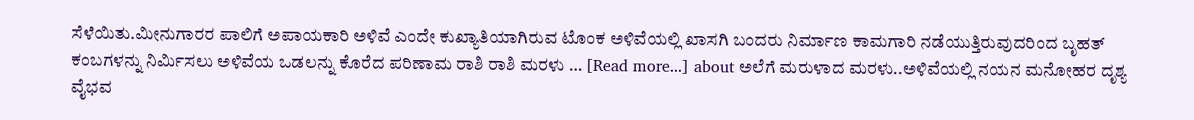ಸೆಳೆಯಿತು.ಮೀನುಗಾರರ ಪಾಲಿಗೆ ಅಪಾಯಕಾರಿ ಅಳಿವೆ ಎಂದೇ ಕುಖ್ಯಾತಿಯಾಗಿರುವ ಟೊಂಕ ಅಳಿವೆಯಲ್ಲಿ ಖಾಸಗಿ ಬಂದರು ನಿರ್ಮಾಣ ಕಾಮಗಾರಿ ನಡೆಯುತ್ತಿರುವುದರಿಂದ ಬೃಹತ್ ಕಂಬಗಳನ್ನು ನಿರ್ಮಿಸಲು ಅಳಿವೆಯ ಒಡಲನ್ನು ಕೊರೆದ ಪರಿಣಾಮ ರಾಶಿ ರಾಶಿ ಮರಳು … [Read more...] about ಅಲೆಗೆ ಮರುಳಾದ ಮರಳು..ಅಳಿವೆಯಲ್ಲಿ ನಯನ ಮನೋಹರ ದೃಶ್ಯ ವೈಭವ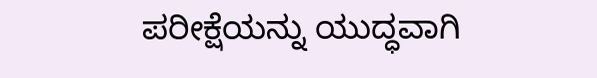ಪರೀಕ್ಷೆಯನ್ನು ಯುದ್ಧವಾಗಿ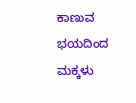ಕಾಣುವ ಭಯದಿಂದ ಮಕ್ಕಳು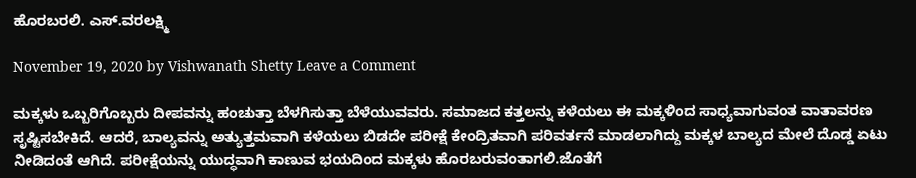ಹೊರಬರಲಿ. ಎಸ್.ವರಲಕ್ಷ್ಮಿ

November 19, 2020 by Vishwanath Shetty Leave a Comment

ಮಕ್ಕಳು ಒಬ್ಬರಿಗೊಬ್ಬರು ದೀಪವನ್ನು ಹಂಚುತ್ತಾ ಬೆಳಗಿಸುತ್ತಾ ಬೆಳೆಯುವವರು. ಸಮಾಜದ ಕತ್ತಲನ್ನು ಕಳೆಯಲು ಈ ಮಕ್ಕಳಿಂದ ಸಾಧ್ಯವಾಗುವಂತ ವಾತಾವರಣ ಸೃಷ್ಟಿಸಬೇಕಿದೆ. ಆದರೆ, ಬಾಲ್ಯವನ್ನು ಅತ್ಯುತ್ತಮವಾಗಿ ಕಳೆಯಲು ಬಿಡದೇ ಪರೀಕ್ಷೆ ಕೇಂದ್ರಿತವಾಗಿ ಪರಿವರ್ತನೆ ಮಾಡಲಾಗಿದ್ದು ಮಕ್ಕಳ ಬಾಲ್ಯದ ಮೇಲೆ ದೊಡ್ಡ ಏಟು ನೀಡಿದಂತೆ ಆಗಿದೆ. ಪರೀಕ್ಷೆಯನ್ನು ಯುದ್ಧವಾಗಿ ಕಾಣುವ ಭಯದಿಂದ ಮಕ್ಕಳು ಹೊರಬರುವಂತಾಗಲಿ.ಜೊತೆಗೆ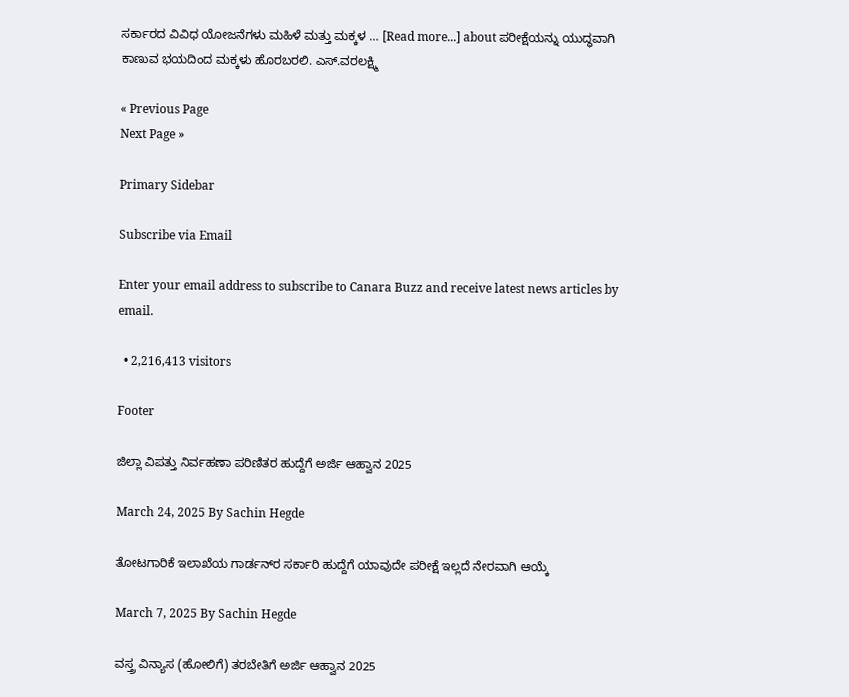ಸರ್ಕಾರದ ವಿವಿಧ ಯೋಜನೆಗಳು ಮಹಿಳೆ ಮತ್ತು ಮಕ್ಕಳ … [Read more...] about ಪರೀಕ್ಷೆಯನ್ನು ಯುದ್ಧವಾಗಿ ಕಾಣುವ ಭಯದಿಂದ ಮಕ್ಕಳು ಹೊರಬರಲಿ. ಎಸ್.ವರಲಕ್ಷ್ಮಿ

« Previous Page
Next Page »

Primary Sidebar

Subscribe via Email

Enter your email address to subscribe to Canara Buzz and receive latest news articles by email.

  • 2,216,413 visitors

Footer

ಜಿಲ್ಲಾ ವಿಪತ್ತು ನಿರ್ವಹಣಾ ಪರಿಣಿತರ ಹುದ್ದೆಗೆ ಅರ್ಜಿ ಆಹ್ವಾನ 2025

March 24, 2025 By Sachin Hegde

ತೋಟಗಾರಿಕೆ ಇಲಾಖೆಯ ಗಾರ್ಡನ್‌ರ ಸರ್ಕಾರಿ ಹುದ್ದೆಗೆ ಯಾವುದೇ ಪರೀಕ್ಷೆ ಇಲ್ಲದೆ ನೇರವಾಗಿ ಆಯ್ಕೆ

March 7, 2025 By Sachin Hegde

ವಸ್ತ್ರ ವಿನ್ಯಾಸ (ಹೋಲಿಗೆ) ತರಬೇತಿಗೆ ಅರ್ಜಿ ಆಹ್ವಾನ 2025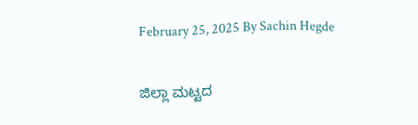February 25, 2025 By Sachin Hegde

ಜಿಲ್ಲಾ ಮಟ್ಟದ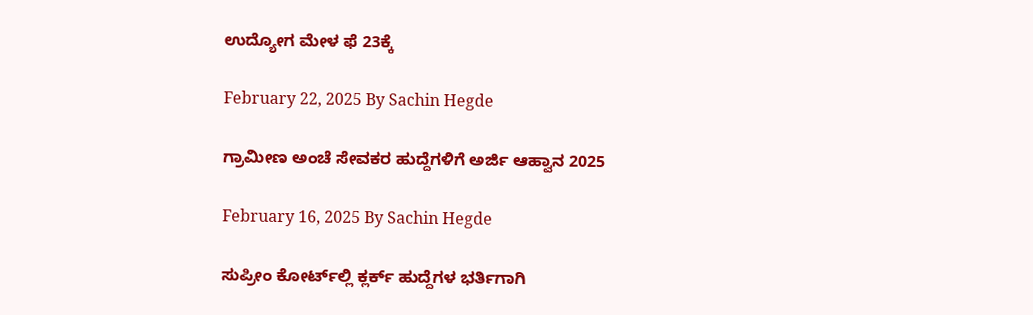ಉದ್ಯೋಗ ಮೇಳ ಫೆ 23ಕ್ಕೆ

February 22, 2025 By Sachin Hegde

ಗ್ರಾಮೀಣ ಅಂಚೆ ಸೇವಕರ ಹುದ್ದೆಗಳಿಗೆ ಅರ್ಜಿ ಆಹ್ವಾನ 2025

February 16, 2025 By Sachin Hegde

ಸುಪ್ರೀಂ ಕೋರ್ಟ್‌ಲ್ಲಿ ಕ್ಲರ್ಕ್ ಹುದ್ದೆಗಳ ಭರ್ತಿಗಾಗಿ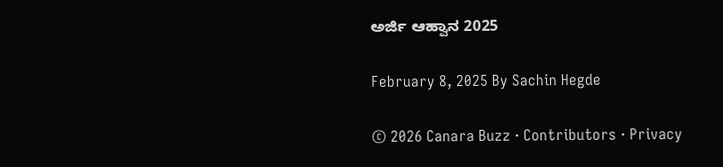ಅರ್ಜಿ ಆಹ್ವಾನ 2025

February 8, 2025 By Sachin Hegde

© 2026 Canara Buzz · Contributors · Privacy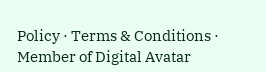Policy · Terms & Conditions · Member of Digital Avatar